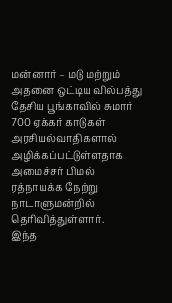மன்னார் – மடு மற்றும் அதனை ஒட்டிய வில்பத்து தேசிய பூங்காவில் சுமார் 700 ஏக்கர் காடுகள் அரசியல்வாதிகளால் அழிக்கப்பட்டுள்ளதாக அமைச்சர் பிமல் ரத்நாயக்க நேற்று நாடாளுமன்றில் தெரிவித்துள்ளார்.
இந்த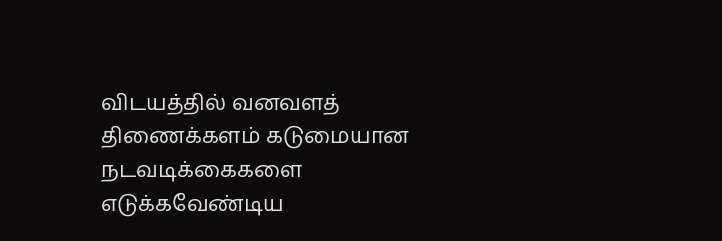விடயத்தில் வனவளத் திணைக்களம் கடுமையான நடவடிக்கைகளை எடுக்கவேண்டிய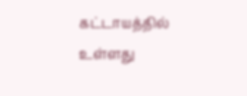கட்டாயத்தில் உள்ளது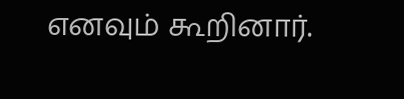எனவும் கூறினார்.